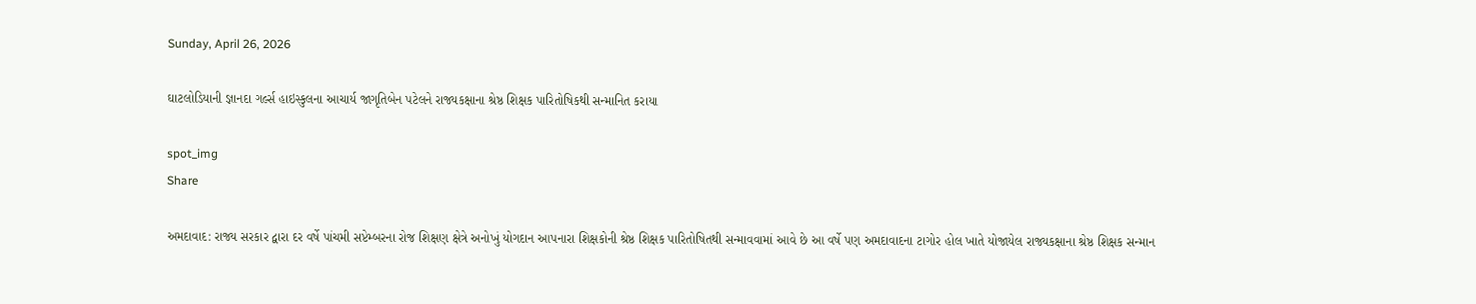Sunday, April 26, 2026

ઘાટલોડિયાની જ્ઞાનદા ગર્લ્સ હાઇસ્કુલના આચાર્ય જાગૃતિબેન પટેલને રાજ્યકક્ષાના શ્રેષ્ઠ શિક્ષક પારિતોષિકથી સન્માનિત કરાયા

spot_img
Share

અમદાવાદ: રાજ્ય સરકાર દ્વારા દર વર્ષે પાંચમી સપ્ટેમ્બરના રોજ શિક્ષણ ક્ષેત્રે અનોખું યોગદાન આપનારા શિક્ષકોની શ્રેષ્ઠ શિક્ષક પારિતોષિતથી સન્માવવામાં આવે છે આ વર્ષે પણ અમદાવાદના ટાગોર હોલ ખાતે યોજાયેલ રાજ્યકક્ષાના શ્રેષ્ઠ શિક્ષક સન્માન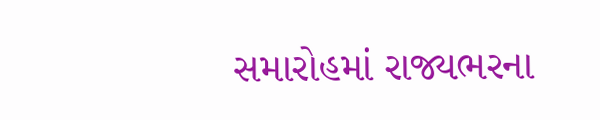સમારોહમાં રાજ્યભરના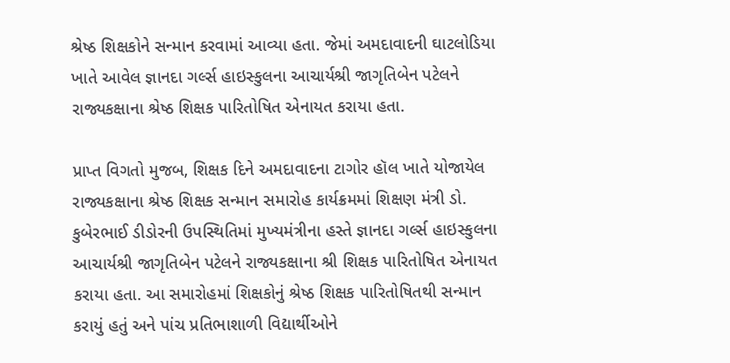શ્રેષ્ઠ શિક્ષકોને સન્માન કરવામાં આવ્યા હતા. જેમાં અમદાવાદની ઘાટલોડિયા ખાતે આવેલ જ્ઞાનદા ગર્લ્સ હાઇસ્કુલના આચાર્યશ્રી જાગૃતિબેન પટેલને રાજ્યકક્ષાના શ્રેષ્ઠ શિક્ષક પારિતોષિત એનાયત કરાયા હતા.

પ્રાપ્ત વિગતો મુજબ, શિક્ષક દિને અમદાવાદના ટાગોર હૉલ ખાતે યોજાયેલ રાજ્યકક્ષાના શ્રેષ્ઠ શિક્ષક સન્માન સમારોહ કાર્યક્રમમાં શિક્ષણ મંત્રી ડો. કુબેરભાઈ ડીડોરની ઉપસ્થિતિમાં મુખ્યમંત્રીના હસ્તે જ્ઞાનદા ગર્લ્સ હાઇસ્કુલના આચાર્યશ્રી જાગૃતિબેન પટેલને રાજ્યકક્ષાના શ્રી શિક્ષક પારિતોષિત એનાયત કરાયા હતા. આ સમારોહમાં શિક્ષકોનું શ્રેષ્ઠ શિક્ષક પારિતોષિતથી સન્માન કરાયું હતું અને પાંચ પ્રતિભાશાળી વિદ્યાર્થીઓને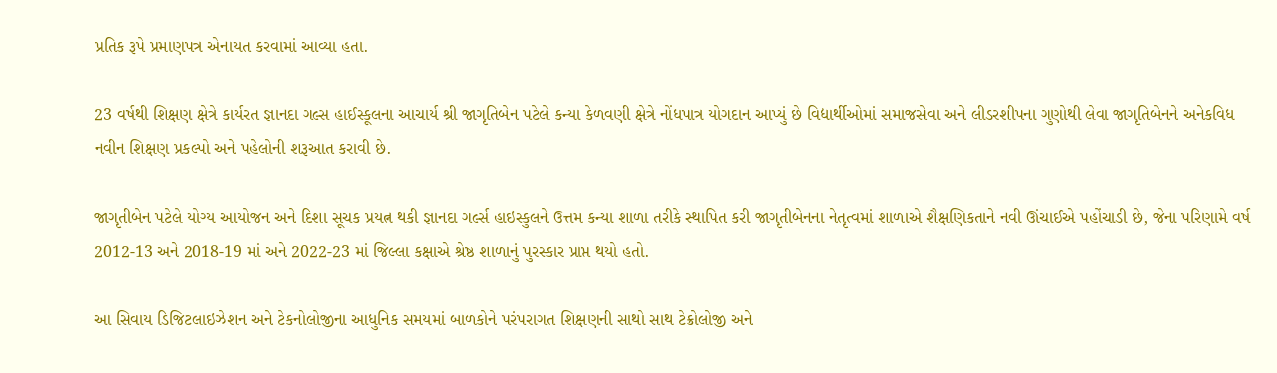પ્રતિક રૂપે પ્રમાણપત્ર એનાયત કરવામાં આવ્યા હતા.

23 વર્ષથી શિક્ષણ ક્ષેત્રે કાર્યરત જ્ઞાનદા ગલ્સ હાઈસ્કૂલના આચાર્ય શ્રી જાગૃતિબેન પટેલે કન્યા કેળવણી ક્ષેત્રે નોંધપાત્ર યોગદાન આપ્યું છે વિદ્યાર્થીઓમાં સમાજસેવા અને લીડરશીપના ગુણોથી લેવા જાગૃતિબેનને અનેકવિધ નવીન શિક્ષણ પ્રકલ્પો અને પહેલોની શરૂઆત કરાવી છે.

જાગૃતીબેન પટેલે યોગ્ય આયોજન અને દિશા સૂચક પ્રયત્ન થકી જ્ઞાનદા ગર્લ્સ હાઇસ્કુલને ઉત્તમ કન્યા શાળા તરીકે સ્થાપિત કરી જાગૃતીબેનના નેતૃત્વમાં શાળાએ શૈક્ષણિકતાને નવી ઊંચાઈએ પહોંચાડી છે, જેના પરિણામે વર્ષ 2012-13 અને 2018-19 માં અને 2022-23 માં જિલ્લા કક્ષાએ શ્રેષ્ઠ શાળાનું પુરસ્કાર પ્રાપ્ત થયો હતો.

આ સિવાય ડિજિટલાઇઝેશન અને ટેકનોલોજીના આધુનિક સમયમાં બાળકોને પરંપરાગત શિક્ષણની સાથો સાથ ટેક્રોલોજી અને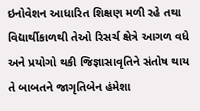ઇનોવેશન આધારિત શિક્ષણ મળી રહે તથા વિદ્યાર્થીકાળથી તેઓ રિસર્ચ ક્ષેત્રે આગળ વધે અને પ્રયોગો થકી જિજ્ઞાસાવૃતિને સંતોષ થાય તે બાબતને જાગૃતિબેન હંમેશા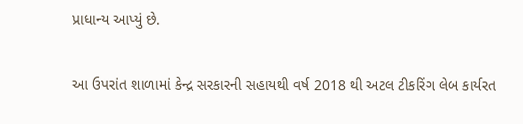પ્રાધાન્ય આપ્યું છે.

આ ઉપરાંત શાળામાં કેન્દ્ર સરકારની સહાયથી વર્ષ 2018 થી અટલ ટીકરિંગ લેબ કાર્યરત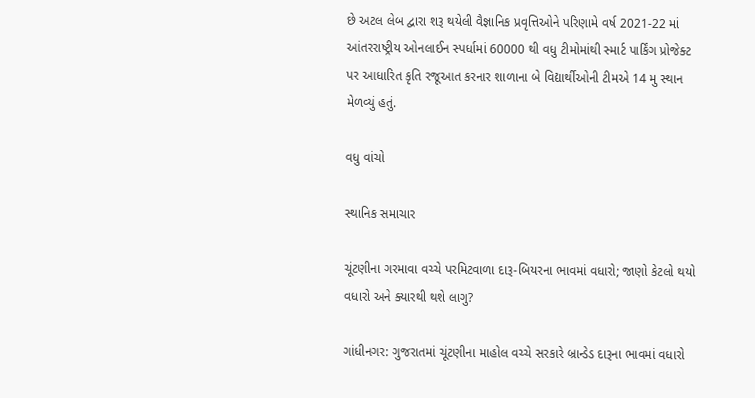છે અટલ લેબ દ્વારા શરૂ થયેલી વૈજ્ઞાનિક પ્રવૃત્તિઓને પરિણામે વર્ષ 2021-22 માં આંતરરાષ્ટ્રીય ઓનલાઈન સ્પર્ધામાં 60000 થી વધુ ટીમોમાંથી સ્માર્ટ પાર્કિંગ પ્રોજેક્ટ પર આધારિત કૃતિ રજૂઆત કરનાર શાળાના બે વિદ્યાર્થીઓની ટીમએ 14 મુ સ્થાન મેળવ્યું હતું.

વધુ વાંચો

સ્થાનિક સમાચાર

ચૂંટણીના ગરમાવા વચ્ચે પરમિટવાળા દારૂ-બિયરના ભાવમાં વધારો; જાણો કેટલો થયો વધારો અને ક્યારથી થશે લાગુ?

ગાંધીનગર: ગુજરાતમાં ચૂંટણીના માહોલ વચ્ચે સરકારે બ્રાન્ડેડ દારૂના ભાવમાં વધારો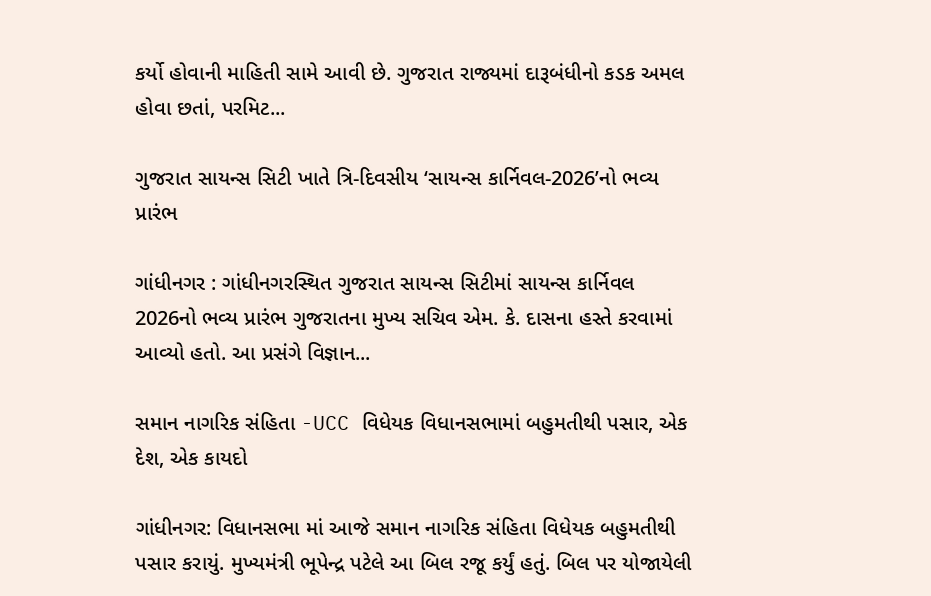કર્યો હોવાની માહિતી સામે આવી છે. ગુજરાત રાજ્યમાં દારૂબંધીનો કડક અમલ હોવા છતાં, પરમિટ...

ગુજરાત સાયન્સ સિટી ખાતે ત્રિ-દિવસીય ‘સાયન્સ કાર્નિવલ-2026’નો ભવ્ય પ્રારંભ

ગાંધીનગર : ગાંધીનગરસ્થિત ગુજરાત સાયન્સ સિટીમાં સાયન્સ કાર્નિવલ 2026નો ભવ્ય પ્રારંભ ગુજરાતના મુખ્ય સચિવ એમ. કે. દાસના હસ્તે કરવામાં આવ્યો હતો. આ પ્રસંગે વિજ્ઞાન...

સમાન નાગરિક સંહિતા -UCC વિધેયક વિધાનસભામાં બહુમતીથી પસાર, એક દેશ, એક કાયદો

ગાંધીનગર: વિધાનસભા માં આજે સમાન નાગરિક સંહિતા વિધેયક બહુમતીથી પસાર કરાયું. મુખ્યમંત્રી ભૂપેન્દ્ર પટેલે આ બિલ રજૂ કર્યું હતું. બિલ પર યોજાયેલી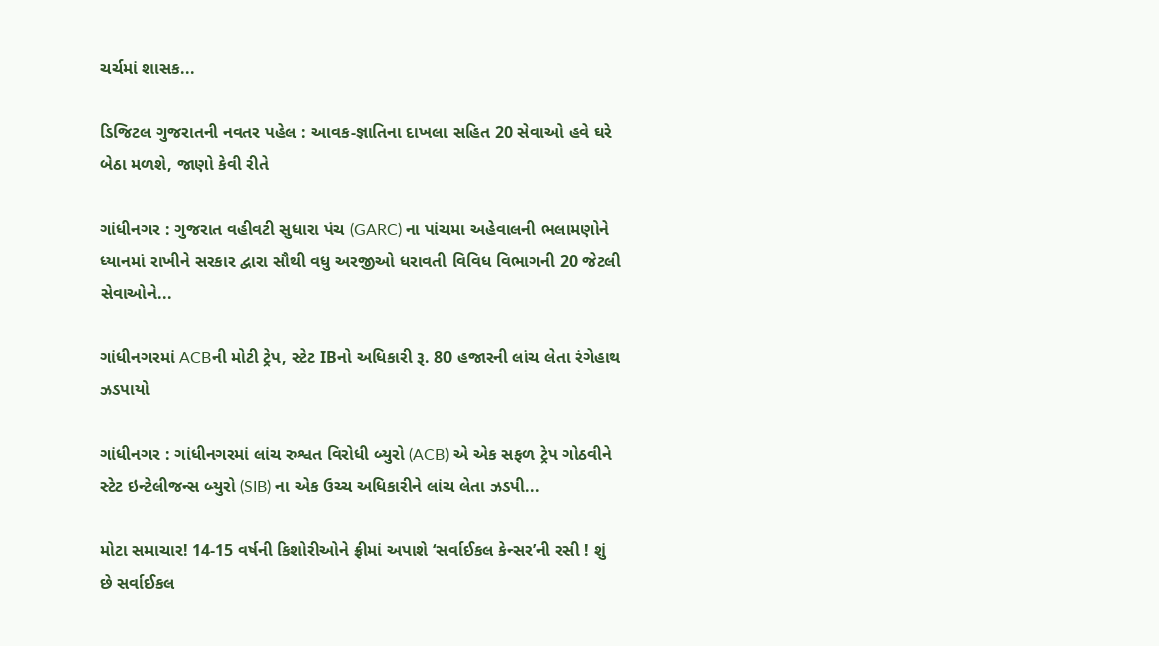ચર્ચમાં શાસક...

ડિજિટલ ગુજરાતની નવતર પહેલ : આવક-જ્ઞાતિના દાખલા સહિત 20 સેવાઓ હવે ઘરે બેઠા મળશે, જાણો કેવી રીતે

ગાંધીનગર : ગુજરાત વહીવટી સુધારા પંચ (GARC) ના પાંચમા અહેવાલની ભલામણોને ધ્યાનમાં રાખીને સરકાર દ્વારા સૌથી વધુ અરજીઓ ધરાવતી વિવિધ વિભાગની 20 જેટલી સેવાઓને...

ગાંધીનગરમાં ACBની મોટી ટ્રેપ, સ્ટેટ IBનો અધિકારી રૂ. 80 હજારની લાંચ લેતા રંગેહાથ ઝડપાયો

ગાંધીનગર : ગાંધીનગરમાં લાંચ રુશ્વત વિરોધી બ્યુરો (ACB) એ એક સફળ ટ્રેપ ગોઠવીને સ્ટેટ ઇન્ટેલીજન્સ બ્યુરો (SIB) ના એક ઉચ્ચ અધિકારીને લાંચ લેતા ઝડપી...

મોટા સમાચાર! 14-15 વર્ષની કિશોરીઓને ફ્રીમાં અપાશે ‘સર્વાઈકલ કેન્સર’ની રસી ! શું છે સર્વાઈકલ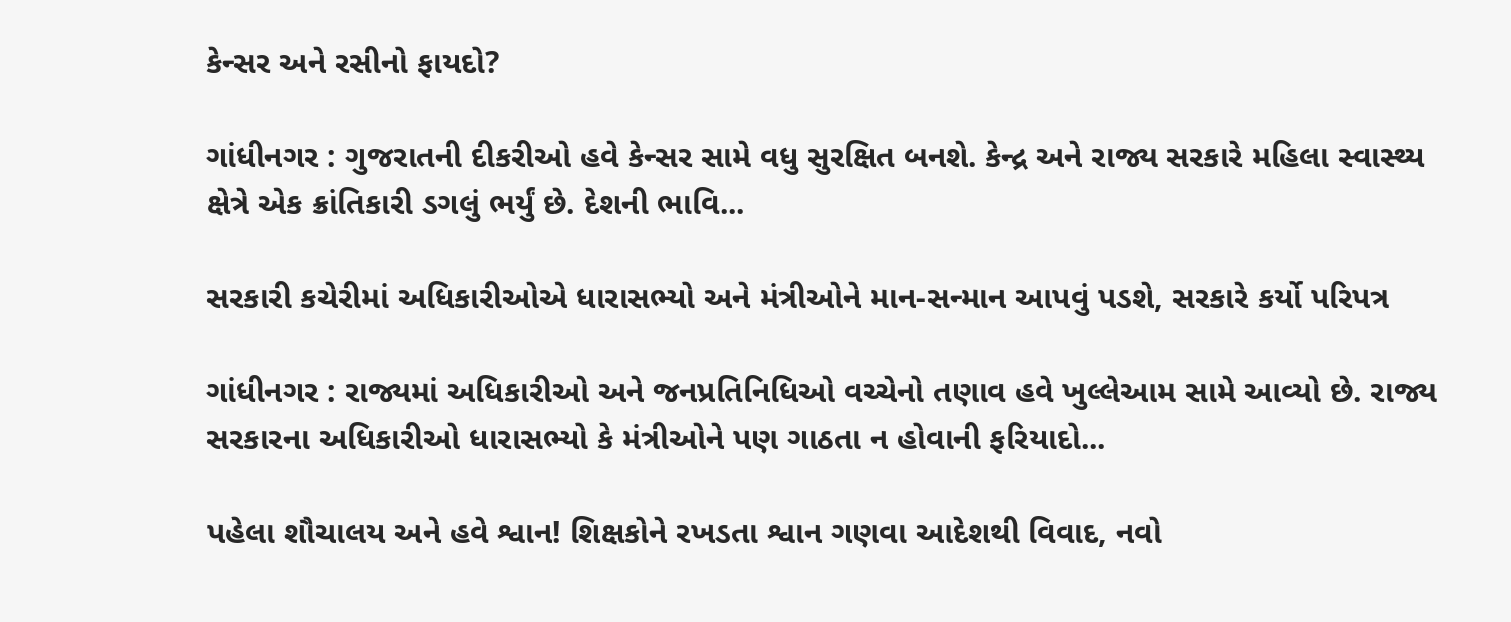કેન્સર અને રસીનો ફાયદો?

ગાંધીનગર : ગુજરાતની દીકરીઓ હવે કેન્સર સામે વધુ સુરક્ષિત બનશે. કેન્દ્ર અને રાજ્ય સરકારે મહિલા સ્વાસ્થ્ય ક્ષેત્રે એક ક્રાંતિકારી ડગલું ભર્યું છે. દેશની ભાવિ...

સરકારી કચેરીમાં અધિકારીઓએ ધારાસભ્યો અને મંત્રીઓને માન-સન્માન આપવું પડશે, સરકારે કર્યો પરિપત્ર

ગાંધીનગર : રાજ્યમાં અધિકારીઓ અને જનપ્રતિનિધિઓ વચ્ચેનો તણાવ હવે ખુલ્લેઆમ સામે આવ્યો છે. રાજ્ય સરકારના અધિકારીઓ ધારાસભ્યો કે મંત્રીઓને પણ ગાઠતા ન હોવાની ફરિયાદો...

પહેલા શૌચાલય અને હવે શ્વાન! શિક્ષકોને રખડતા શ્વાન ગણવા આદેશથી વિવાદ, નવો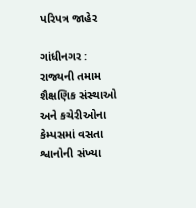પરિપત્ર જાહેર

ગાંધીનગર : રાજ્યની તમામ શૈક્ષણિક સંસ્થાઓ અને કચેરીઓના કેમ્પસમાં વસતા શ્વાનોની સંખ્યા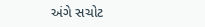અંગે સચોટ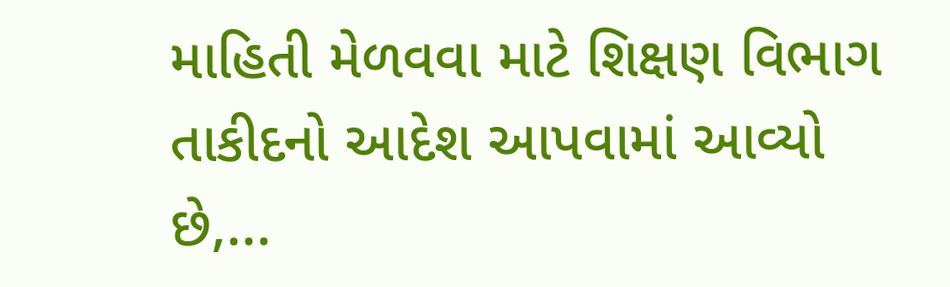માહિતી મેળવવા માટે શિક્ષણ વિભાગ તાકીદનો આદેશ આપવામાં આવ્યો છે,...